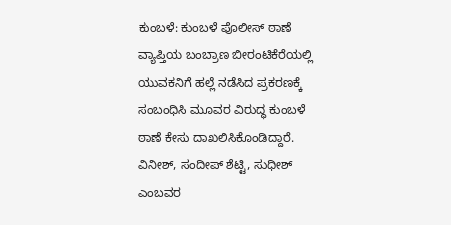ಕುಂಬಳೆ: ಕುಂಬಳೆ ಪೊಲೀಸ್ ಠಾಣೆ ವ್ಯಾಪ್ತಿಯ ಬಂಬ್ರಾಣ ಬೀರಂಟಿಕೆರೆಯಲ್ಲಿ ಯುವಕನಿಗೆ ಹಲ್ಲೆ ನಡೆಸಿದ ಪ್ರಕರಣಕ್ಕೆ ಸಂಬಂಧಿಸಿ ಮೂವರ ವಿರುದ್ಧ ಕುಂಬಳೆ ಠಾಣೆ ಕೇಸು ದಾಖಲಿಸಿಕೊಂಡಿದ್ದಾರೆ. ವಿನೀಶ್, ಸಂದೀಪ್ ಶೆಟ್ಟಿ, ಸುಧೀಶ್ ಎಂಬವರ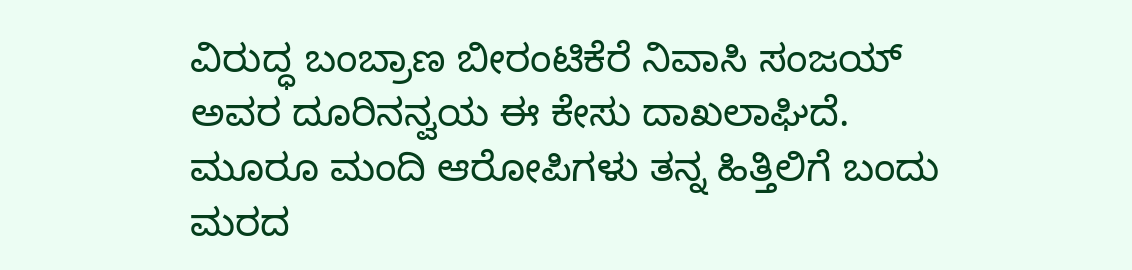ವಿರುದ್ಧ ಬಂಬ್ರಾಣ ಬೀರಂಟಿಕೆರೆ ನಿವಾಸಿ ಸಂಜಯ್ ಅವರ ದೂರಿನನ್ವಯ ಈ ಕೇಸು ದಾಖಲಾಘಿದೆ.
ಮೂರೂ ಮಂದಿ ಆರೋಪಿಗಳು ತನ್ನ ಹಿತ್ತಿಲಿಗೆ ಬಂದು ಮರದ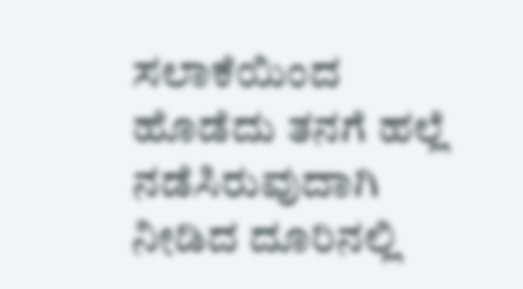ಸಲಾಕೆಯಿಂದ ಹೊಡೆದು ತನಗೆ ಹಲ್ಲೆ ನಡೆಸಿರುವುದಾಗಿ ನೀಡಿದ ದೂರಿನಲ್ಲಿ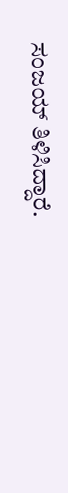ಸಂಜಯ್ ತಿಳಿಸಿದ್ದಾರೆ.